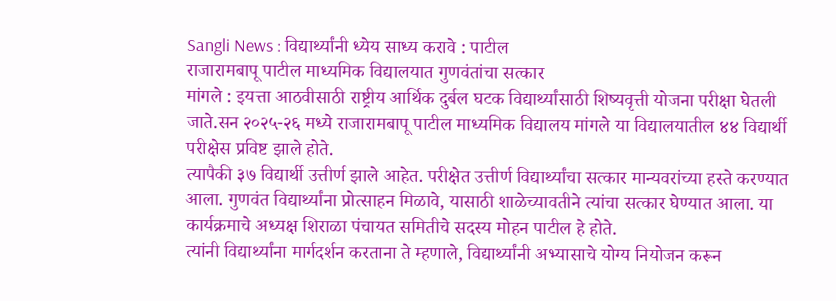Sangli News : विद्यार्थ्यांनी ध्येय साध्य करावे : पाटील
राजारामबापू पाटील माध्यमिक विद्यालयात गुणवंतांचा सत्कार
मांगले : इयत्ता आठवीसाठी राष्ट्रीय आर्थिक दुर्बल घटक विद्यार्थ्यांसाठी शिष्यवृत्ती योजना परीक्षा घेतली जाते.सन २०२५-२६ मध्ये राजारामबापू पाटील माध्यमिक विद्यालय मांगले या विद्यालयातील ४४ विद्यार्थी परीक्षेस प्रविष्ट झाले होते.
त्यापैकी ३७ विद्यार्थी उत्तीर्ण झाले आहेत. परीक्षेत उत्तीर्ण विद्यार्थ्यांचा सत्कार मान्यवरांच्या हस्ते करण्यात आला. गुणवंत विद्यार्थ्यांना प्रोत्साहन मिळावे, यासाठी शाळेच्यावतीने त्यांचा सत्कार घेण्यात आला. या कार्यक्रमाचे अध्यक्ष शिराळा पंचायत समितीचे सदस्य मोहन पाटील हे होते.
त्यांनी विद्यार्थ्यांना मार्गदर्शन करताना ते म्हणाले, विद्यार्थ्यांनी अभ्यासाचे योग्य नियोजन करून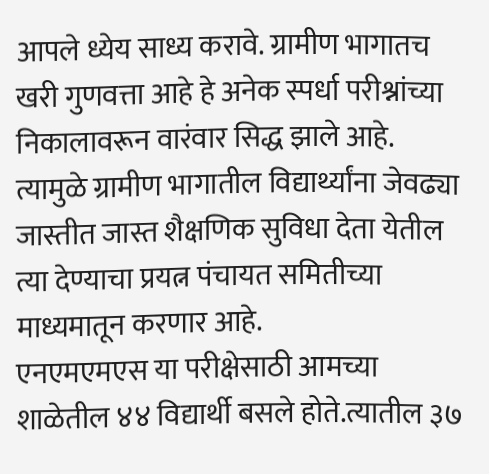आपले ध्येय साध्य करावे. ग्रामीण भागातच खरी गुणवत्ता आहे हे अनेक स्पर्धा परीश्नांच्या निकालावरून वारंवार सिद्ध झाले आहे. त्यामुळे ग्रामीण भागातील विद्यार्थ्यांना जेवढ्या जास्तीत जास्त शैक्षणिक सुविधा देता येतील त्या देण्याचा प्रयत्न पंचायत समितीच्या माध्यमातून करणार आहे.
एनएमएमएस या परीक्षेसाठी आमच्या शाळेतील ४४ विद्यार्थी बसले होते.त्यातील ३७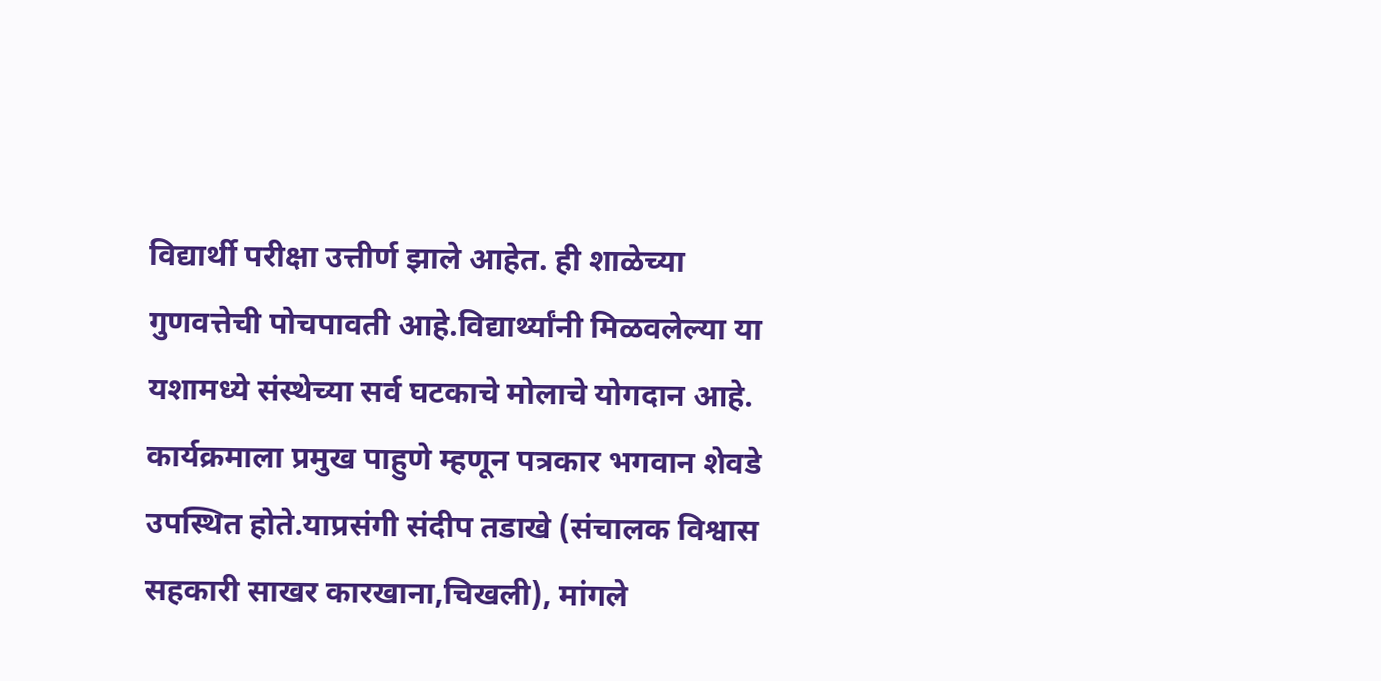विद्यार्थी परीक्षा उत्तीर्ण झाले आहेत. ही शाळेच्या गुणवत्तेची पोचपावती आहे.विद्यार्थ्यांनी मिळवलेल्या या यशामध्ये संस्थेच्या सर्व घटकाचे मोलाचे योगदान आहे.
कार्यक्रमाला प्रमुख पाहुणे म्हणून पत्रकार भगवान शेवडे उपस्थित होते.याप्रसंगी संदीप तडाखे (संचालक विश्वास सहकारी साखर कारखाना,चिखली), मांगले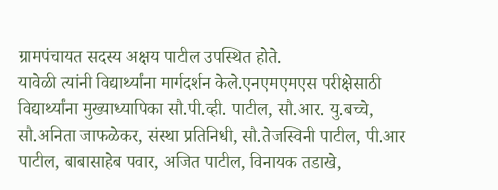ग्रामपंचायत सदस्य अक्षय पाटील उपस्थित होते.
यावेळी त्यांनी विद्यार्थ्यांना मार्गदर्शन केले.एनएमएमएस परीक्षेसाठी विद्यार्थ्यांना मुख्याध्यापिका सौ.पी.व्ही. पाटील, सौ.आर. यु.बच्चे, सौ.अनिता जाफळेकर, संस्था प्रतिनिधी, सौ.तेजस्विनी पाटील, पी.आर पाटील, बाबासाहेब पवार, अजित पाटील, विनायक तडाखे,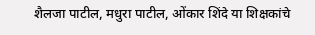शैलजा पाटील, मधुरा पाटील, ओंकार शिंदे या शिक्षकांचे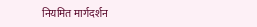नियमित मार्गदर्शन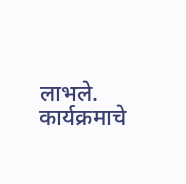लाभले.
कार्यक्रमाचे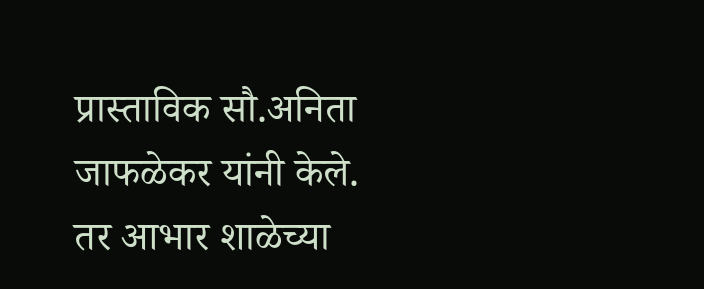प्रास्ताविक सौ.अनिता जाफळेकर यांनी केले. तर आभार शाळेच्या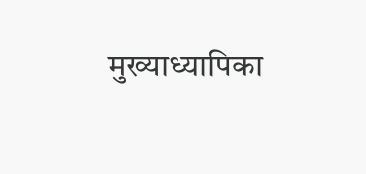मुख्याध्यापिका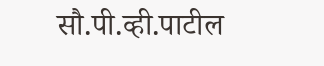सौ.पी.व्ही.पाटील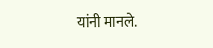यांनी मानले.